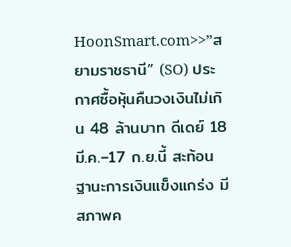HoonSmart.com>>”สยามราชธานี” (SO) ประกาศซื้อหุ้นคืนวงเงินไม่เกิน 48 ล้านบาท ดีเดย์ 18 มี.ค.–17 ก.ย.นี้ สะท้อนฐานะการเงินแข็งแกร่ง มีสภาพค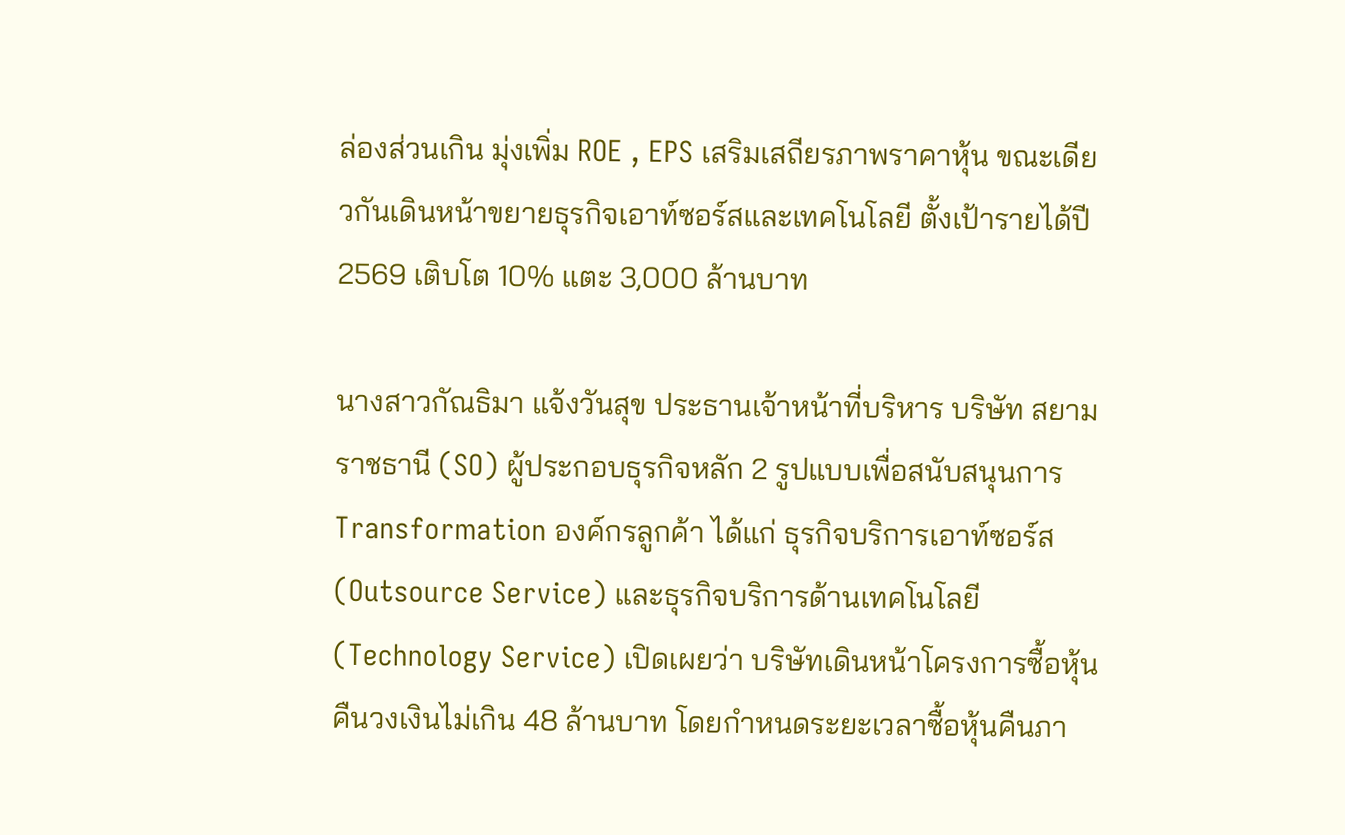ล่องส่วนเกิน มุ่งเพิ่ม ROE , EPS เสริมเสถียรภาพราคาหุ้น ขณะเดียวกันเดินหน้าขยายธุรกิจเอาท์ซอร์สและเทคโนโลยี ตั้งเป้ารายได้ปี 2569 เติบโต 10% แตะ 3,000 ล้านบาท

นางสาวกัณธิมา แจ้งวันสุข ประธานเจ้าหน้าที่บริหาร บริษัท สยามราชธานี (SO) ผู้ประกอบธุรกิจหลัก 2 รูปแบบเพื่อสนับสนุนการ Transformation องค์กรลูกค้า ได้แก่ ธุรกิจบริการเอาท์ซอร์ส (Outsource Service) และธุรกิจบริการด้านเทคโนโลยี (Technology Service) เปิดเผยว่า บริษัทเดินหน้าโครงการซื้อหุ้นคืนวงเงินไม่เกิน 48 ล้านบาท โดยกำหนดระยะเวลาซื้อหุ้นคืนภา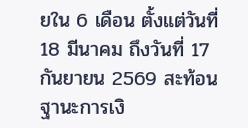ยใน 6 เดือน ตั้งแต่วันที่ 18 มีนาคม ถึงวันที่ 17 กันยายน 2569 สะท้อนฐานะการเงิ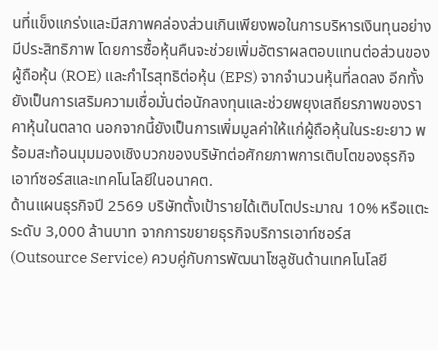นที่แข็งแกร่งและมีสภาพคล่องส่วนเกินเพียงพอในการบริหารเงินทุนอย่างมีประสิทธิภาพ โดยการซื้อหุ้นคืนจะช่วยเพิ่มอัตราผลตอบแทนต่อส่วนของผู้ถือหุ้น (ROE) และกำไรสุทธิต่อหุ้น (EPS) จากจำนวนหุ้นที่ลดลง อีกทั้งยังเป็นการเสริมความเชื่อมั่นต่อนักลงทุนและช่วยพยุงเสถียรภาพของราคาหุ้นในตลาด นอกจากนี้ยังเป็นการเพิ่มมูลค่าให้แก่ผู้ถือหุ้นในระยะยาว พร้อมสะท้อนมุมมองเชิงบวกของบริษัทต่อศักยภาพการเติบโตของธุรกิจเอาท์ซอร์สและเทคโนโลยีในอนาคต.
ด้านแผนธุรกิจปี 2569 บริษัทตั้งเป้ารายได้เติบโตประมาณ 10% หรือแตะระดับ 3,000 ล้านบาท จากการขยายธุรกิจบริการเอาท์ซอร์ส (Outsource Service) ควบคู่กับการพัฒนาโซลูชันด้านเทคโนโลยี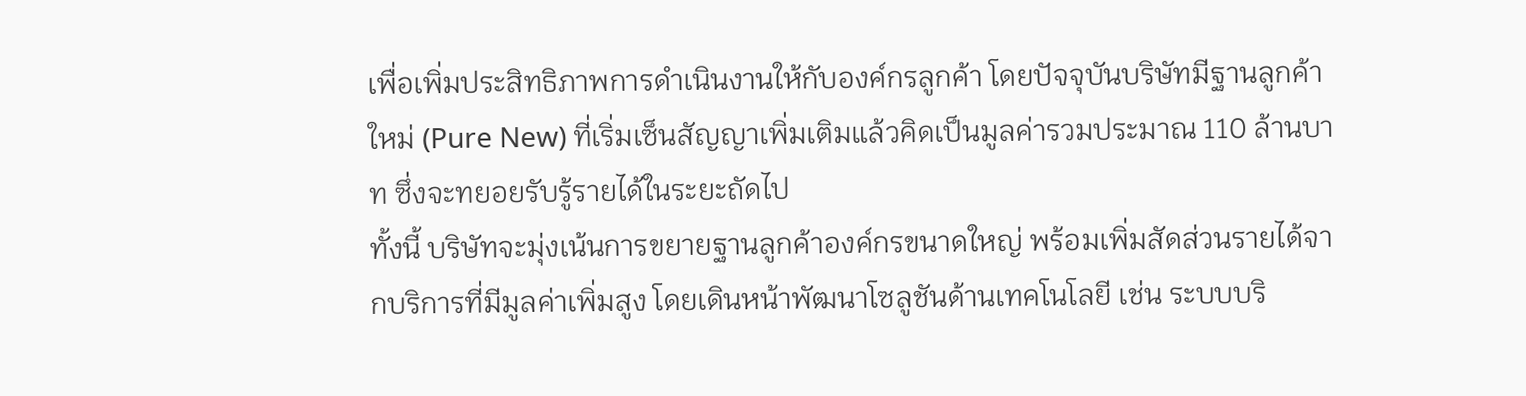เพื่อเพิ่มประสิทธิภาพการดำเนินงานให้กับองค์กรลูกค้า โดยปัจจุบันบริษัทมีฐานลูกค้าใหม่ (Pure New) ที่เริ่มเซ็นสัญญาเพิ่มเติมแล้วคิดเป็นมูลค่ารวมประมาณ 110 ล้านบาท ซึ่งจะทยอยรับรู้รายได้ในระยะถัดไป
ทั้งนี้ บริษัทจะมุ่งเน้นการขยายฐานลูกค้าองค์กรขนาดใหญ่ พร้อมเพิ่มสัดส่วนรายได้จากบริการที่มีมูลค่าเพิ่มสูง โดยเดินหน้าพัฒนาโซลูชันด้านเทคโนโลยี เช่น ระบบบริ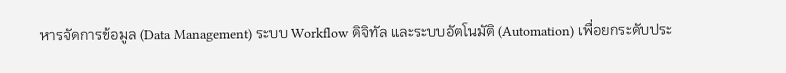หารจัดการข้อมูล (Data Management) ระบบ Workflow ดิจิทัล และระบบอัตโนมัติ (Automation) เพื่อยกระดับประ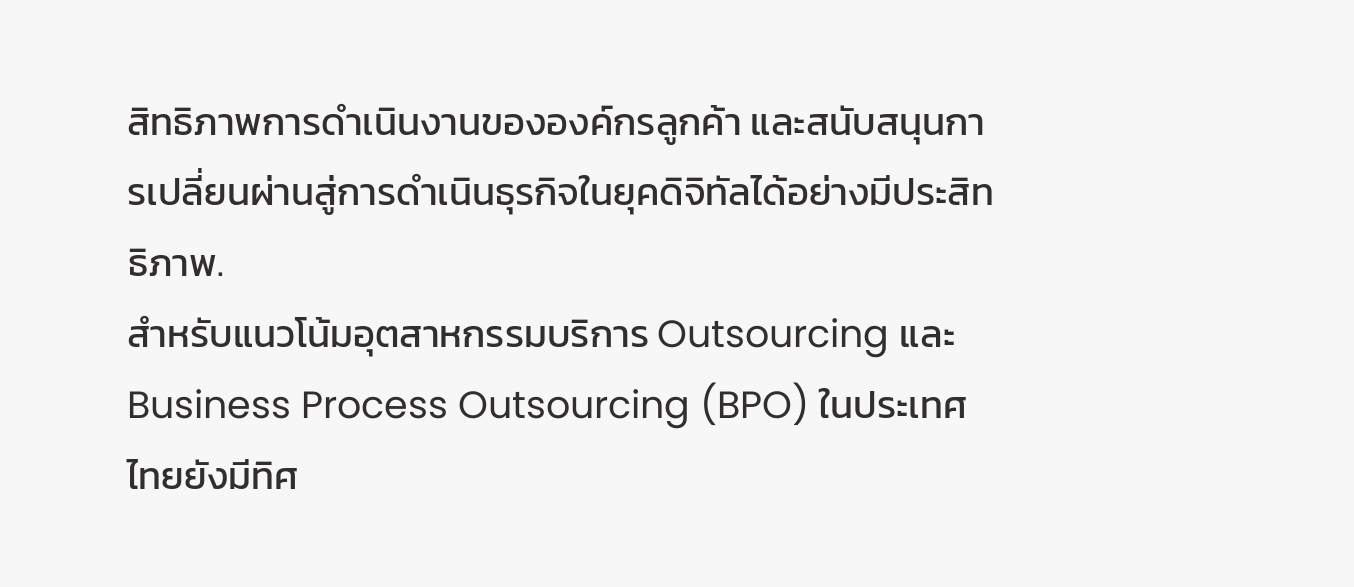สิทธิภาพการดำเนินงานขององค์กรลูกค้า และสนับสนุนการเปลี่ยนผ่านสู่การดำเนินธุรกิจในยุคดิจิทัลได้อย่างมีประสิทธิภาพ.
สำหรับแนวโน้มอุตสาหกรรมบริการ Outsourcing และ Business Process Outsourcing (BPO) ในประเทศไทยยังมีทิศ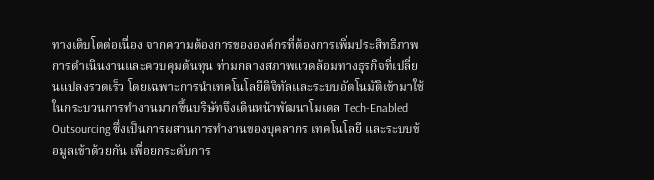ทางเติบโตต่อเนื่อง จากความต้องการขององค์กรที่ต้องการเพิ่มประสิทธิภาพการดำเนินงานและควบคุมต้นทุน ท่ามกลางสภาพแวดล้อมทางธุรกิจที่เปลี่ยนแปลงรวดเร็ว โดยเฉพาะการนำเทคโนโลยีดิจิทัลและระบบอัตโนมัติเข้ามาใช้ในกระบวนการทำงานมากขึ้นบริษัทจึงเดินหน้าพัฒนาโมเดล Tech-Enabled Outsourcing ซึ่งเป็นการผสานการทำงานของบุคลากร เทคโนโลยี และระบบข้อมูลเข้าด้วยกัน เพื่อยกระดับการ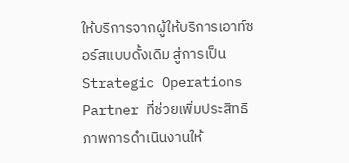ให้บริการจากผู้ให้บริการเอาท์ซอร์สแบบดั้งเดิม สู่การเป็น Strategic Operations Partner ที่ช่วยเพิ่มประสิทธิภาพการดำเนินงานให้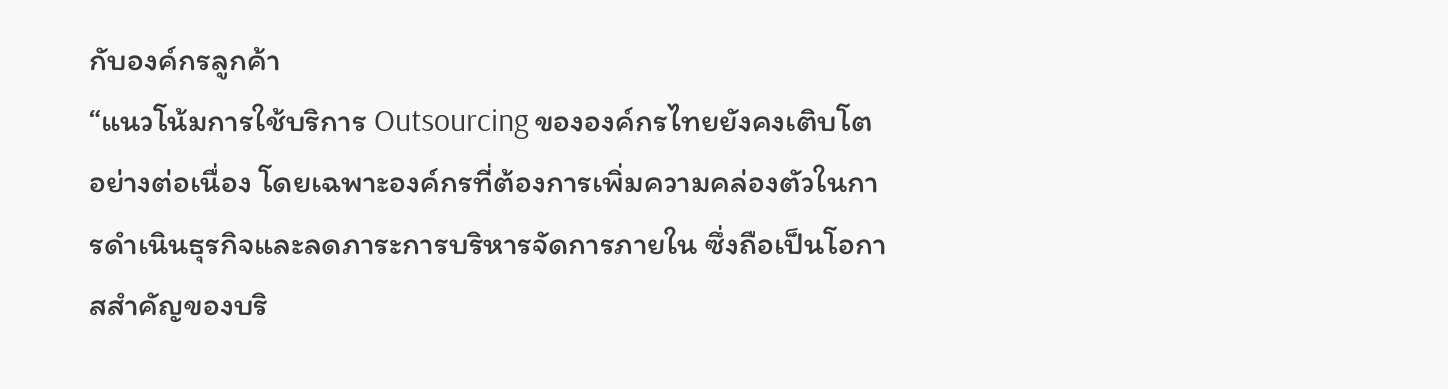กับองค์กรลูกค้า
“แนวโน้มการใช้บริการ Outsourcing ขององค์กรไทยยังคงเติบโตอย่างต่อเนื่อง โดยเฉพาะองค์กรที่ต้องการเพิ่มความคล่องตัวในการดำเนินธุรกิจและลดภาระการบริหารจัดการภายใน ซึ่งถือเป็นโอกาสสำคัญของบริ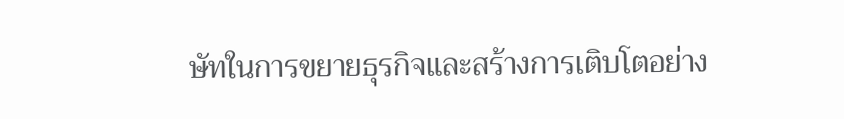ษัทในการขยายธุรกิจและสร้างการเติบโตอย่าง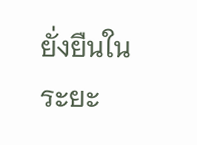ยั่งยืนในระยะ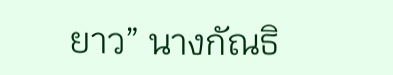ยาว” นางกัณธิ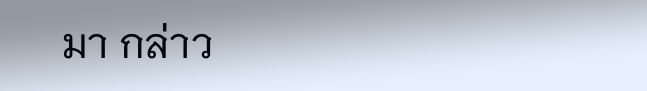มา กล่าว